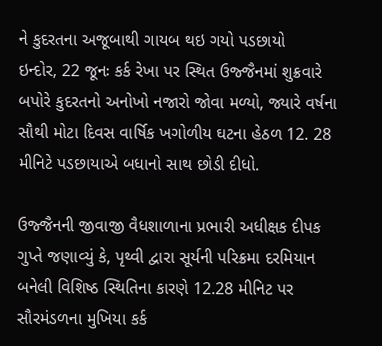ને કુદરતના અજૂબાથી ગાયબ થઇ ગયો પડછાયો
ઇન્દોર, 22 જૂનઃ કર્ક રેખા પર સ્થિત ઉજ્જૈનમાં શુક્રવારે બપોરે કુદરતનો અનોખો નજારો જોવા મળ્યો, જ્યારે વર્ષના સૌથી મોટા દિવસ વાર્ષિક ખગોળીય ઘટના હેઠળ 12. 28 મીનિટે પડછાયાએ બધાનો સાથ છોડી દીધો.

ઉજ્જૈનની જીવાજી વૈધશાળાના પ્રભારી અધીક્ષક દીપક ગુપ્તે જણાવ્યું કે, પૃથ્વી દ્વારા સૂર્યની પરિક્રમા દરમિયાન બનેલી વિશિષ્ઠ સ્થિતિના કારણે 12.28 મીનિટ પર સૌરમંડળના મુખિયા કર્ક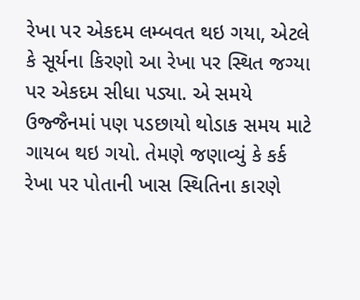રેખા પર એકદમ લમ્બવત થઇ ગયા, એટલે કે સૂર્યના કિરણો આ રેખા પર સ્થિત જગ્યા પર એકદમ સીધા પડ્યા. એ સમયે ઉજ્જૈનમાં પણ પડછાયો થોડાક સમય માટે ગાયબ થઇ ગયો. તેમણે જણાવ્યું કે કર્ક રેખા પર પોતાની ખાસ સ્થિતિના કારણે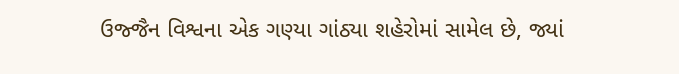ઉજ્જૈન વિશ્વના એક ગણ્યા ગાંઠ્યા શહેરોમાં સામેલ છે, જ્યાં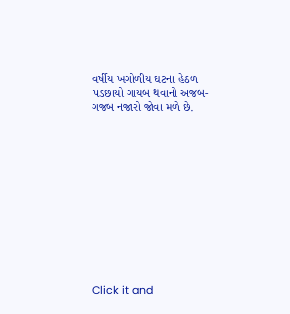વર્ષીય ખગોળીય ઘટના હેઠળ પડછાયો ગાયબ થવાનો અજબ-ગજબ નજારો જોવા મળે છે.












Click it and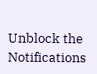Unblock the Notifications